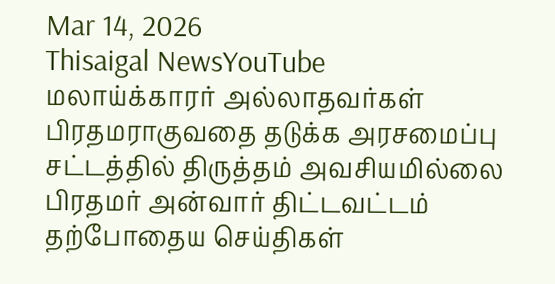Mar 14, 2026
Thisaigal NewsYouTube
மலாய்க்காரர் அல்லாதவர்கள் பிரதமராகுவதை தடுக்க அரசமைப்பு சட்டத்தில் திருத்தம் அவசியமில்லை பிரதமர் அன்வார் திட்டவட்டம்
தற்போதைய செய்திகள்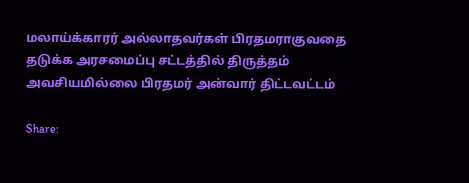மலாய்க்காரர் அல்லாதவர்கள் பிரதமராகுவதை தடுக்க அரசமைப்பு சட்டத்தில் திருத்தம் அவசியமில்லை பிரதமர் அன்வார் திட்டவட்டம்

Share: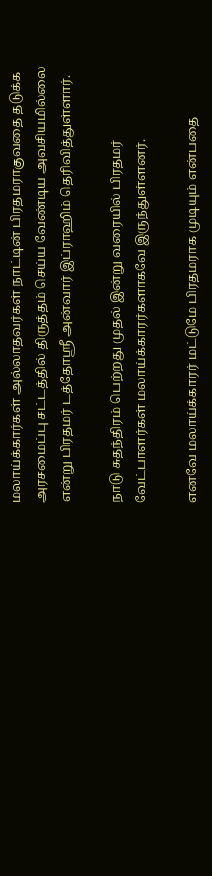மலாய்க்கார்கள் அல்லாதவர்கள் நாட்டின் பிரதமராகுவதை தடுக்க அரசமைப்பு சட்டத்தில் திருத்தம் செய்ய வேண்டிய அவசியமில்லை என்று பிரதமர் டத்தோஸ்ரீ அன்வார் இப்ராஹிம் தெரிவித்துள்ளார்.

நாடு சுதந்திரம் பெற்றது முதல் இன்று வரையில் பிரதமர் வேட்பாளர்கள் மலாய்க்காரர்களாகவே இருந்துள்ளனர்.

எனவே மலாய்க்காரர் மட்டுமே பிரதமராக முடியும் என்பதை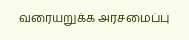வரையறுக்க அரசமைப்பு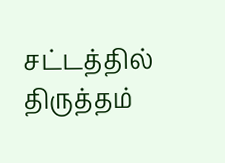சட்டத்தில் திருத்தம்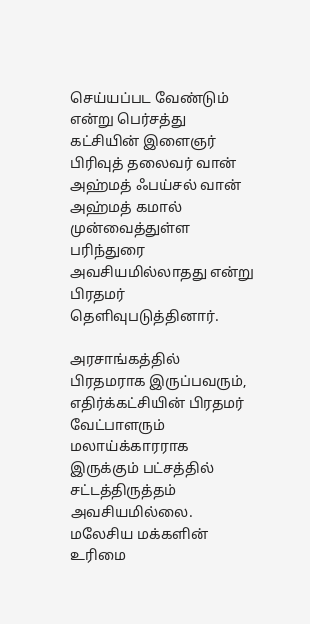செய்யப்பட வேண்டும் என்று பெர்சத்து கட்சியின் இளைஞர் பிரிவுத் தலைவர் வான் அஹ்மத் ஃபய்சல் வான் அஹ்மத் கமால் முன்வைத்துள்ள பரிந்துரை அவசியமில்லாதது என்று பிரதமர் தெளிவுபடுத்தினார்.

அரசாங்கத்தில் பிரதமராக இருப்பவரும், எதிர்க்கட்சியின் பிரதமர் வேட்பாளரும் மலாய்க்காரராக இருக்கும் பட்சத்தில் சட்டத்திருத்தம் அவசியமில்லை. மலேசிய மக்களின் உரிமை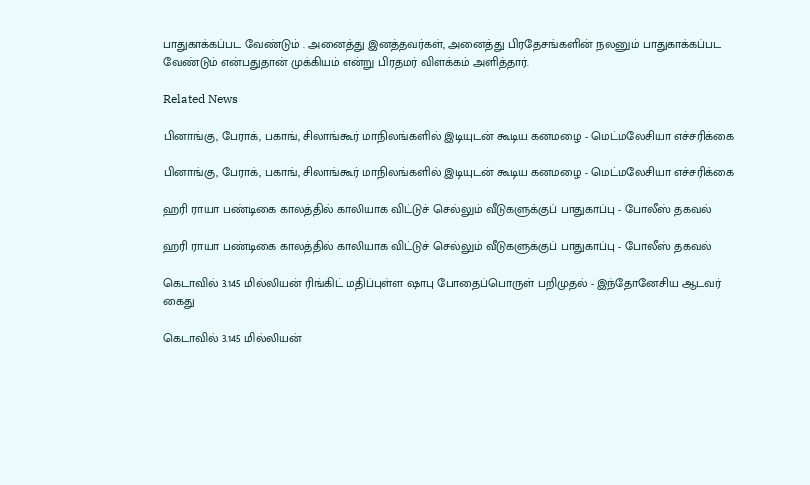பாதுகாக்கப்பட வேண்டும் . அனைத்து இனத்தவர்கள், அனைத்து பிரதேசங்களின் நலனும் பாதுகாக்கப்பட வேண்டும் என்பதுதான் முக்கியம் என்று பிரதமர் விளக்கம் அளித்தார்.

Related News

பினாங்கு, பேராக், பகாங், சிலாங்கூர் மாநிலங்களில் இடியுடன் கூடிய கனமழை - மெட்மலேசியா எச்சரிக்கை

பினாங்கு, பேராக், பகாங், சிலாங்கூர் மாநிலங்களில் இடியுடன் கூடிய கனமழை - மெட்மலேசியா எச்சரிக்கை

ஹரி ராயா பண்டிகை காலத்தில் காலியாக விட்டுச் செல்லும் வீடுகளுக்குப் பாதுகாப்பு - போலீஸ் தகவல்

ஹரி ராயா பண்டிகை காலத்தில் காலியாக விட்டுச் செல்லும் வீடுகளுக்குப் பாதுகாப்பு - போலீஸ் தகவல்

கெடாவில் 3.145 மில்லியன் ரிங்கிட் மதிப்புள்ள ஷாபு போதைப்பொருள் பறிமுதல் - இந்தோனேசிய ஆடவர் கைது

கெடாவில் 3.145 மில்லியன்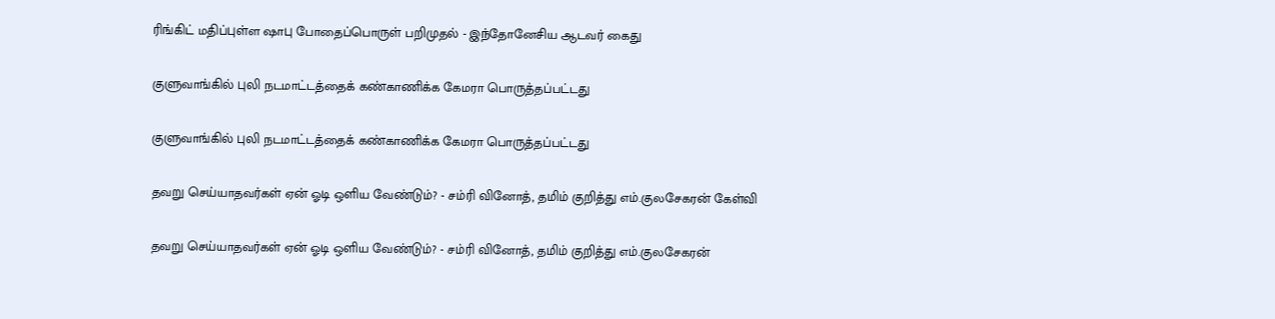ரிங்கிட் மதிப்புள்ள ஷாபு போதைப்பொருள் பறிமுதல் - இந்தோனேசிய ஆடவர் கைது

குளுவாங்கில் புலி நடமாட்டத்தைக் கண்காணிக்க கேமரா பொருத்தப்பட்டது

குளுவாங்கில் புலி நடமாட்டத்தைக் கண்காணிக்க கேமரா பொருத்தப்பட்டது

தவறு செய்யாதவர்கள் ஏன் ஓடி ஒளிய வேண்டும்? - சம்ரி வினோத், தமிம் குறித்து எம்.குலசேகரன் கேள்வி

தவறு செய்யாதவர்கள் ஏன் ஓடி ஒளிய வேண்டும்? - சம்ரி வினோத், தமிம் குறித்து எம்.குலசேகரன்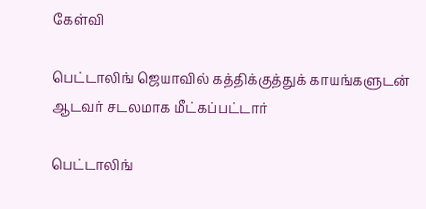கேள்வி

பெட்டாலிங் ஜெயாவில் கத்திக்குத்துக் காயங்களுடன் ஆடவர் சடலமாக மீட்கப்பட்டார்

பெட்டாலிங்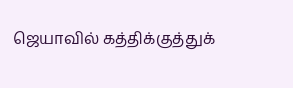ஜெயாவில் கத்திக்குத்துக்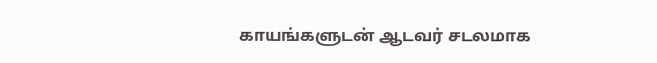காயங்களுடன் ஆடவர் சடலமாக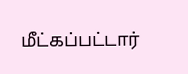மீட்கப்பட்டார்